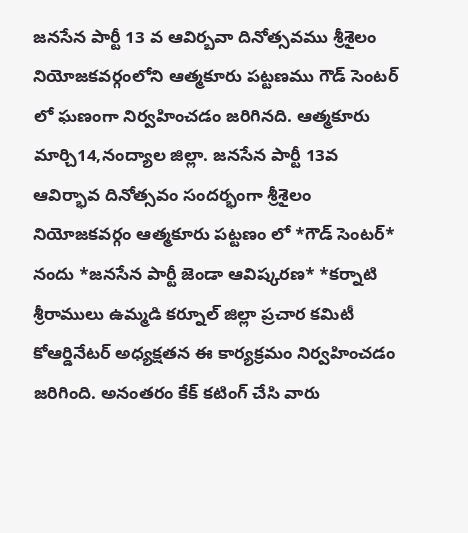జనసేన పార్టీ 13 వ ఆవిర్బవా దినోత్సవము శ్రీశైలం నియోజకవర్గంలోని ఆత్మకూరు పట్టణము గౌడ్ సెంటర్ లో ఘణంగా నిర్వహించడం జరిగినది. ఆత్మకూరు మార్చి14,నంద్యాల జిల్లా. జనసేన పార్టీ 13వ ఆవిర్భావ దినోత్సవం సందర్భంగా శ్రీశైలం నియోజకవర్గం ఆత్మకూరు పట్టణం లో *గౌడ్ సెంటర్* నందు *జనసేన పార్టీ జెండా ఆవిష్కరణ* *కర్నాటి శ్రీరాములు ఉమ్మడి కర్నూల్ జిల్లా ప్రచార కమిటీ కోఆర్డినేటర్ అధ్యక్షతన ఈ కార్యక్రమం నిర్వహించడం జరిగింది. అనంతరం కేక్ కటింగ్ చేసి వారు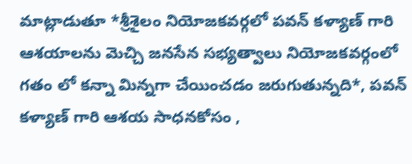మాట్లాడుతూ *శ్రీశైలం నియోజకవర్గలో పవన్ కళ్యాణ్ గారి ఆశయాలను మెచ్చి జనసేన సభ్యత్వాలు నియోజకవర్గంలో గతం లో కన్నా మిన్నగా చేయించడం జరుగుతున్నది*, పవన్ కళ్యాణ్ గారి ఆశయ సాధనకోసం ,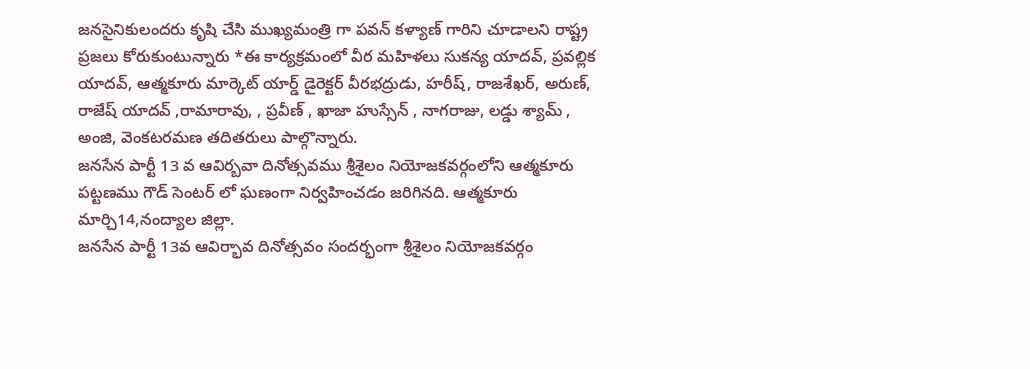జనసైనికులందరు కృషి చేసి ముఖ్యమంత్రి గా పవన్ కళ్యాణ్ గారిని చూడాలని రాష్ట్ర ప్రజలు కోరుకుంటున్నారు *ఈ కార్యక్రమంలో వీర మహిళలు సుకన్య యాదవ్, ప్రవల్లిక యాదవ్, ఆత్మకూరు మార్కెట్ యార్డ్ డైరెక్టర్ వీరభద్రుడు, హరీష్, రాజశేఖర్, అరుణ్, రాజేష్ యాదవ్ ,రామారావు, , ప్రవీణ్ , ఖాజా హుస్సేన్ , నాగరాజు, లడ్డు శ్యామ్ , అంజి, వెంకటరమణ తదితరులు పాల్గొన్నారు.
జనసేన పార్టీ 13 వ ఆవిర్బవా దినోత్సవము శ్రీశైలం నియోజకవర్గంలోని ఆత్మకూరు పట్టణము గౌడ్ సెంటర్ లో ఘణంగా నిర్వహించడం జరిగినది. ఆత్మకూరు మార్చి14,నంద్యాల జిల్లా.
జనసేన పార్టీ 13వ ఆవిర్భావ దినోత్సవం సందర్భంగా శ్రీశైలం నియోజకవర్గం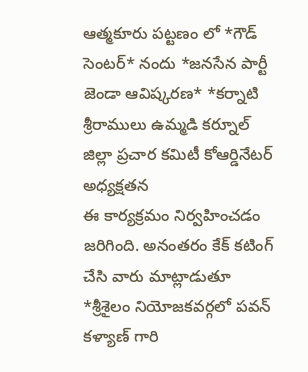ఆత్మకూరు పట్టణం లో *గౌడ్ సెంటర్* నందు *జనసేన పార్టీ జెండా ఆవిష్కరణ* *కర్నాటి శ్రీరాములు ఉమ్మడి కర్నూల్ జిల్లా ప్రచార కమిటీ కోఆర్డినేటర్ అధ్యక్షతన
ఈ కార్యక్రమం నిర్వహించడం జరిగింది. అనంతరం కేక్ కటింగ్ చేసి వారు మాట్లాడుతూ *శ్రీశైలం నియోజకవర్గలో పవన్ కళ్యాణ్ గారి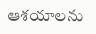ఆశయాలను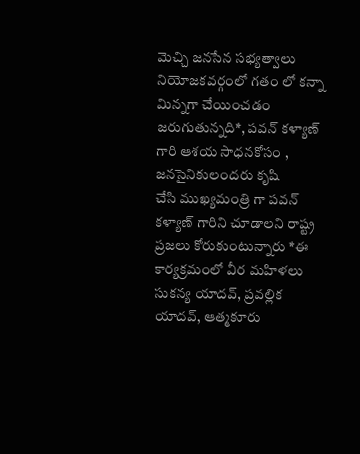మెచ్చి జనసేన సభ్యత్వాలు నియోజకవర్గంలో గతం లో కన్నా మిన్నగా చేయించడం జరుగుతున్నది*, పవన్ కళ్యాణ్ గారి ఆశయ సాధనకోసం , జనసైనికులందరు కృషి
చేసి ముఖ్యమంత్రి గా పవన్ కళ్యాణ్ గారిని చూడాలని రాష్ట్ర ప్రజలు కోరుకుంటున్నారు *ఈ కార్యక్రమంలో వీర మహిళలు సుకన్య యాదవ్, ప్రవల్లిక యాదవ్, ఆత్మకూరు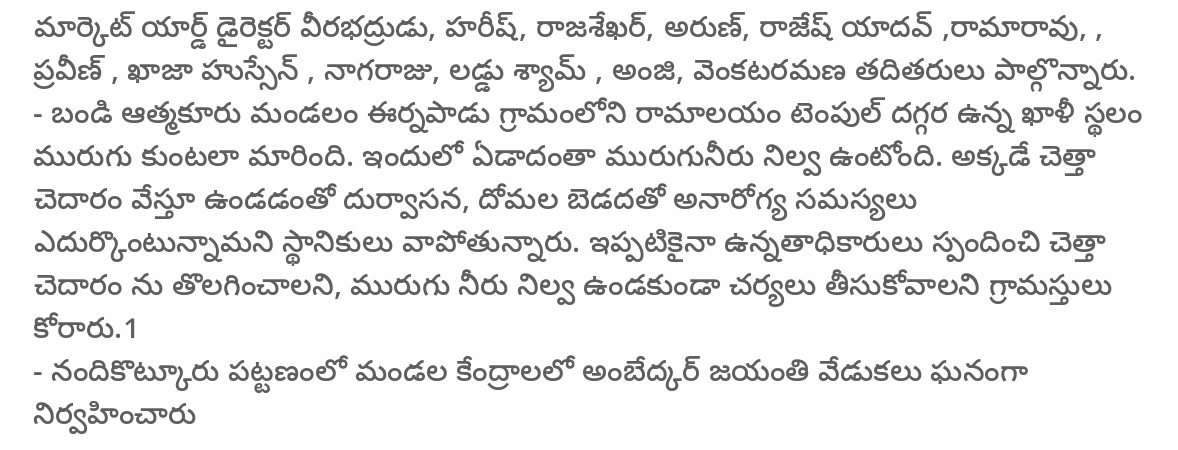మార్కెట్ యార్డ్ డైరెక్టర్ వీరభద్రుడు, హరీష్, రాజశేఖర్, అరుణ్, రాజేష్ యాదవ్ ,రామారావు, , ప్రవీణ్ , ఖాజా హుస్సేన్ , నాగరాజు, లడ్డు శ్యామ్ , అంజి, వెంకటరమణ తదితరులు పాల్గొన్నారు.
- బండి ఆత్మకూరు మండలం ఈర్నపాడు గ్రామంలోని రామాలయం టెంపుల్ దగ్గర ఉన్న ఖాళీ స్థలం మురుగు కుంటలా మారింది. ఇందులో ఏడాదంతా మురుగునీరు నిల్వ ఉంటోంది. అక్కడే చెత్తా చెదారం వేస్తూ ఉండడంతో దుర్వాసన, దోమల బెడదతో అనారోగ్య సమస్యలు ఎదుర్కొంటున్నామని స్థానికులు వాపోతున్నారు. ఇప్పటికైనా ఉన్నతాధికారులు స్పందించి చెత్తా చెదారం ను తొలగించాలని, మురుగు నీరు నిల్వ ఉండకుండా చర్యలు తీసుకోవాలని గ్రామస్తులు కోరారు.1
- నందికొట్కూరు పట్టణంలో మండల కేంద్రాలలో అంబేద్కర్ జయంతి వేడుకలు ఘనంగా నిర్వహించారు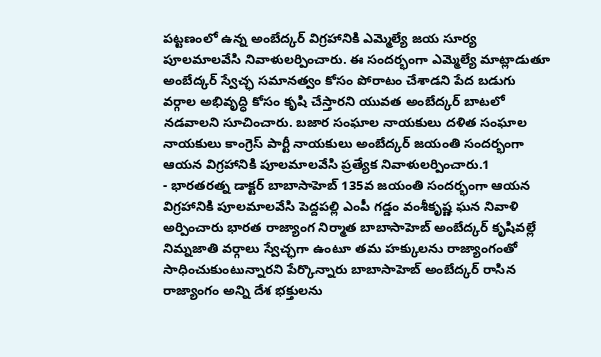పట్టణంలో ఉన్న అంబేద్కర్ విగ్రహానికి ఎమ్మెల్యే జయ సూర్య పూలమాలవేసి నివాళులర్పించారు. ఈ సందర్భంగా ఎమ్మెల్యే మాట్లాడుతూ అంబేద్కర్ స్వేచ్ఛ సమానత్వం కోసం పోరాటం చేశాడని పేద బడుగు వర్గాల అభివృద్ధి కోసం కృషి చేస్తారని యువత అంబేద్కర్ బాటలో నడవాలని సూచించారు. బజార సంఘాల నాయకులు దళిత సంఘాల నాయకులు కాంగ్రెస్ పార్టీ నాయకులు అంబేద్కర్ జయంతి సందర్భంగా ఆయన విగ్రహానికి పూలమాలవేసి ప్రత్యేక నివాళులర్పించారు.1
- భారతరత్న డాక్టర్ బాబాసాహెబ్ 135వ జయంతి సందర్భంగా ఆయన విగ్రహానికి పూలమాలవేసి పెద్దపల్లి ఎంపీ గడ్డం వంశీకృష్ణ ఘన నివాళి అర్పించారు భారత రాజ్యాంగ నిర్మాత బాబాసాహెబ్ అంబేద్కర్ కృషివల్లే నిమ్నజాతి వర్గాలు స్వేచ్ఛగా ఉంటూ తమ హక్కులను రాజ్యాంగంతో సాధించుకుంటున్నారని పేర్కొన్నారు బాబాసాహెబ్ అంబేద్కర్ రాసిన రాజ్యాంగం అన్ని దేశ భక్తులను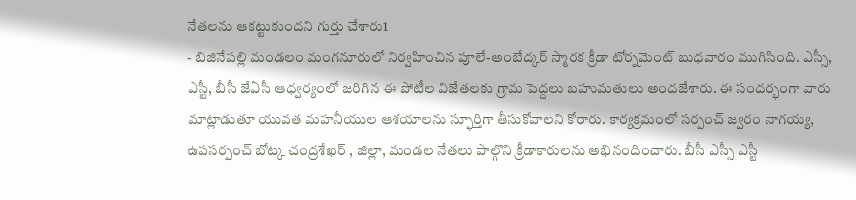నేతలను ఆకట్టుకుందని గుర్తు చేశారు1
- బిజినేపల్లి మండలం మంగనూరులో నిర్వహించిన పూలే-అంబేద్కర్ స్మారక క్రీడా టోర్నమెంట్ బుధవారం ముగిసింది. ఎస్సీ, ఎస్టీ, బీసీ జేఏసీ ఆధ్వర్యంలో జరిగిన ఈ పోటీల విజేతలకు గ్రామ పెద్దలు బహుమతులు అందజేశారు. ఈ సందర్భంగా వారు మాట్లాడుతూ యువత మహనీయుల ఆశయాలను స్ఫూర్తిగా తీసుకోవాలని కోరారు. కార్యక్రమంలో సర్పంచ్ జ్వరం నాగయ్య, ఉపసర్పంచ్ బోట్క చంద్రశేఖర్ , జిల్లా, మండల నేతలు పాల్గొని క్రీడాకారులను అభినందించారు. బీసీ ఎస్సీ ఎస్టీ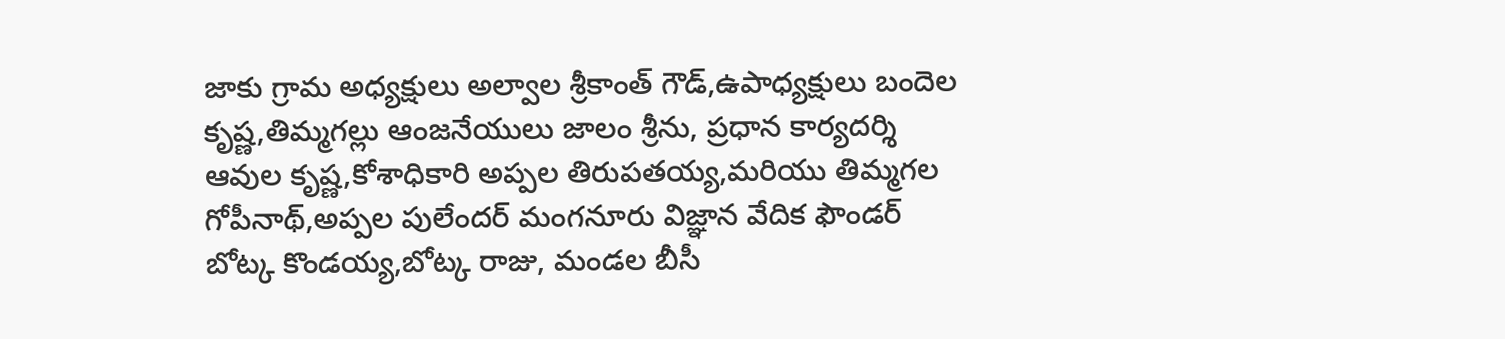జాకు గ్రామ అధ్యక్షులు అల్వాల శ్రీకాంత్ గౌడ్,ఉపాధ్యక్షులు బందెల కృష్ణ,తిమ్మగల్లు ఆంజనేయులు జాలం శ్రీను, ప్రధాన కార్యదర్శి ఆవుల కృష్ణ,కోశాధికారి అప్పల తిరుపతయ్య,మరియు తిమ్మగల గోపీనాథ్,అప్పల పులేందర్ మంగనూరు విజ్ఞాన వేదిక ఫౌండర్ బోట్క కొండయ్య,బోట్క రాజు, మండల బీసీ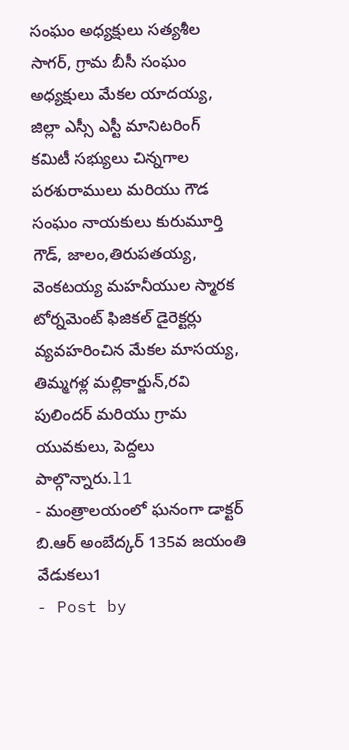సంఘం అధ్యక్షులు సత్యశీల సాగర్, గ్రామ బీసీ సంఘం అధ్యక్షులు మేకల యాదయ్య, జిల్లా ఎస్సీ ఎస్టీ మానిటరింగ్ కమిటీ సభ్యులు చిన్నగాల పరశురాములు మరియు గౌడ సంఘం నాయకులు కురుమూర్తి గౌడ్, జాలం,తిరుపతయ్య, వెంకటయ్య మహనీయుల స్మారక టోర్నమెంట్ ఫిజికల్ డైరెక్టర్లు వ్యవహరించిన మేకల మాసయ్య, తిమ్మగళ్ల మల్లికార్జున్,రవి పులిందర్ మరియు గ్రామ యువకులు, పెద్దలు పాల్గొన్నారు.l1
- మంత్రాలయంలో ఘనంగా డాక్టర్ బి.ఆర్ అంబేద్కర్ 135వ జయంతి వేడుకలు1
- Post by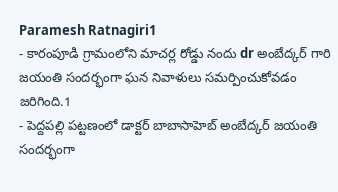Paramesh Ratnagiri1
- కారంపూడి గ్రామంలోని మాచర్ల రోడ్డు నందు dr అంబేద్కర్ గారి జయంతి సందర్భంగా ఘన నివాళులు సమర్పించుకోవడం జరిగింది.1
- పెద్దపల్లి పట్టణంలో డాక్టర్ బాబాసాహెబ్ అంబేద్కర్ జయంతి సందర్భంగా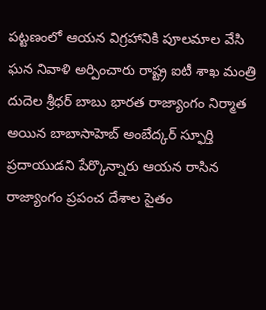పట్టణంలో ఆయన విగ్రహానికి పూలమాల వేసి ఘన నివాళి అర్పించారు రాష్ట్ర ఐటీ శాఖ మంత్రి దుదెల శ్రీధర్ బాబు భారత రాజ్యాంగం నిర్మాత అయిన బాబాసాహెబ్ అంబేద్కర్ స్ఫూర్తి ప్రదాయుడని పేర్కొన్నారు ఆయన రాసిన రాజ్యాంగం ప్రపంచ దేశాల సైతం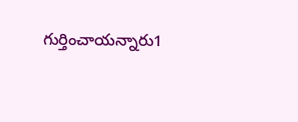గుర్తించాయన్నారు1